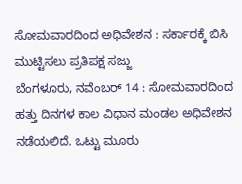ಸೋಮವಾರದಿಂದ ಅಧಿವೇಶನ : ಸರ್ಕಾರಕ್ಕೆ ಬಿಸಿ ಮುಟ್ಟಿಸಲು ಪ್ರತಿಪಕ್ಷ ಸಜ್ಜು
ಬೆಂಗಳೂರು, ನವೆಂಬರ್ 14 : ಸೋಮವಾರದಿಂದ ಹತ್ತು ದಿನಗಳ ಕಾಲ ವಿಧಾನ ಮಂಡಲ ಅಧಿವೇಶನ ನಡೆಯಲಿದೆ. ಒಟ್ಟು ಮೂರು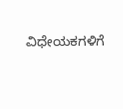ವಿಧೇಯಕಗಳಿಗೆ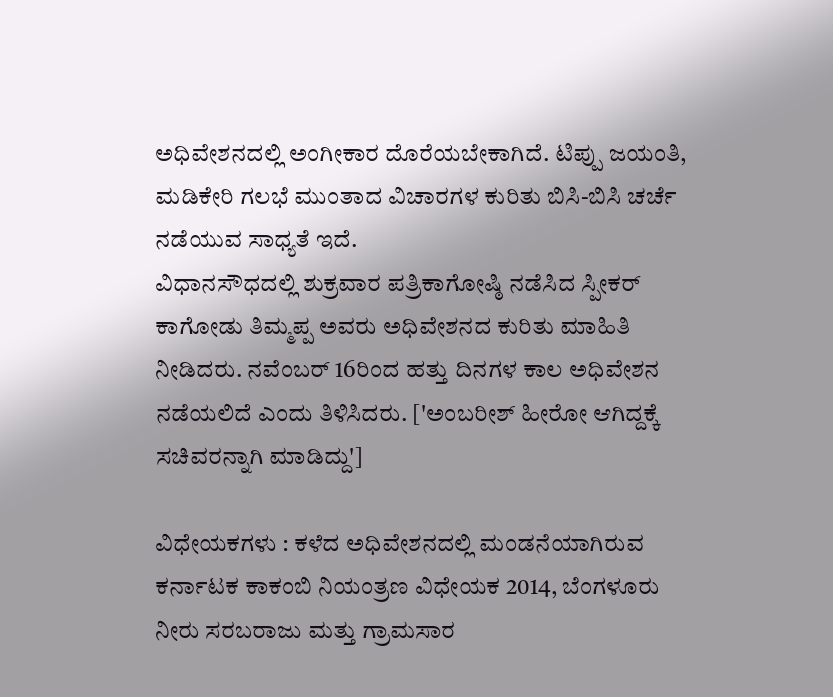ಅಧಿವೇಶನದಲ್ಲಿ ಅಂಗೀಕಾರ ದೊರೆಯಬೇಕಾಗಿದೆ. ಟಿಪ್ಪು ಜಯಂತಿ, ಮಡಿಕೇರಿ ಗಲಭೆ ಮುಂತಾದ ವಿಚಾರಗಳ ಕುರಿತು ಬಿಸಿ-ಬಿಸಿ ಚರ್ಚೆ ನಡೆಯುವ ಸಾಧ್ಯತೆ ಇದೆ.
ವಿಧಾನಸೌಧದಲ್ಲಿ ಶುಕ್ರವಾರ ಪತ್ರಿಕಾಗೋಷ್ಠಿ ನಡೆಸಿದ ಸ್ಪೀಕರ್ ಕಾಗೋಡು ತಿಮ್ಮಪ್ಪ ಅವರು ಅಧಿವೇಶನದ ಕುರಿತು ಮಾಹಿತಿ ನೀಡಿದರು. ನವೆಂಬರ್ 16ರಿಂದ ಹತ್ತು ದಿನಗಳ ಕಾಲ ಅಧಿವೇಶನ ನಡೆಯಲಿದೆ ಎಂದು ತಿಳಿಸಿದರು. ['ಅಂಬರೀಶ್ ಹೀರೋ ಆಗಿದ್ದಕ್ಕೆ ಸಚಿವರನ್ನಾಗಿ ಮಾಡಿದ್ದು']

ವಿಧೇಯಕಗಳು : ಕಳೆದ ಅಧಿವೇಶನದಲ್ಲಿ ಮಂಡನೆಯಾಗಿರುವ ಕರ್ನಾಟಕ ಕಾಕಂಬಿ ನಿಯಂತ್ರಣ ವಿಧೇಯಕ 2014, ಬೆಂಗಳೂರು ನೀರು ಸರಬರಾಜು ಮತ್ತು ಗ್ರಾಮಸಾರ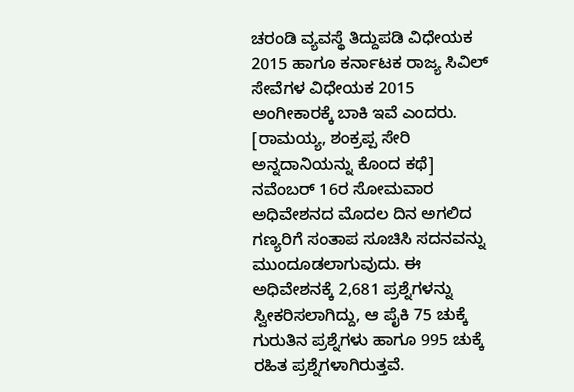ಚರಂಡಿ ವ್ಯವಸ್ಥೆ ತಿದ್ದುಪಡಿ ವಿಧೇಯಕ 2015 ಹಾಗೂ ಕರ್ನಾಟಕ ರಾಜ್ಯ ಸಿವಿಲ್ ಸೇವೆಗಳ ವಿಧೇಯಕ 2015 ಅಂಗೀಕಾರಕ್ಕೆ ಬಾಕಿ ಇವೆ ಎಂದರು. [ರಾಮಯ್ಯ, ಶಂಕ್ರಪ್ಪ ಸೇರಿ ಅನ್ನದಾನಿಯನ್ನು ಕೊಂದ ಕಥೆ]
ನವೆಂಬರ್ 16ರ ಸೋಮವಾರ ಅಧಿವೇಶನದ ಮೊದಲ ದಿನ ಅಗಲಿದ ಗಣ್ಯರಿಗೆ ಸಂತಾಪ ಸೂಚಿಸಿ ಸದನವನ್ನು ಮುಂದೂಡಲಾಗುವುದು. ಈ ಅಧಿವೇಶನಕ್ಕೆ 2,681 ಪ್ರಶ್ನೆಗಳನ್ನು ಸ್ವೀಕರಿಸಲಾಗಿದ್ದು, ಆ ಪೈಕಿ 75 ಚುಕ್ಕೆ ಗುರುತಿನ ಪ್ರಶ್ನೆಗಳು ಹಾಗೂ 995 ಚುಕ್ಕೆ ರಹಿತ ಪ್ರಶ್ನೆಗಳಾಗಿರುತ್ತವೆ.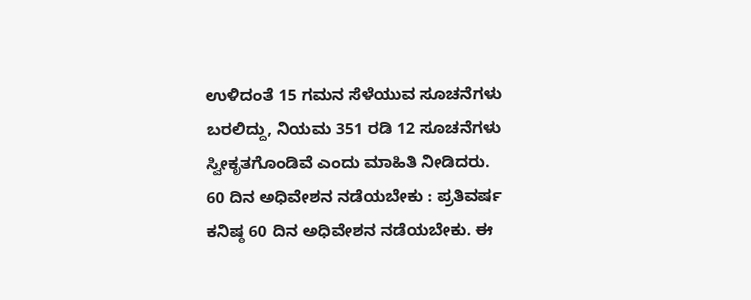ಉಳಿದಂತೆ 15 ಗಮನ ಸೆಳೆಯುವ ಸೂಚನೆಗಳು ಬರಲಿದ್ದು, ನಿಯಮ 351 ರಡಿ 12 ಸೂಚನೆಗಳು ಸ್ವೀಕೃತಗೊಂಡಿವೆ ಎಂದು ಮಾಹಿತಿ ನೀಡಿದರು.
60 ದಿನ ಅಧಿವೇಶನ ನಡೆಯಬೇಕು : ಪ್ರತಿವರ್ಷ ಕನಿಷ್ಠ 60 ದಿನ ಅಧಿವೇಶನ ನಡೆಯಬೇಕು. ಈ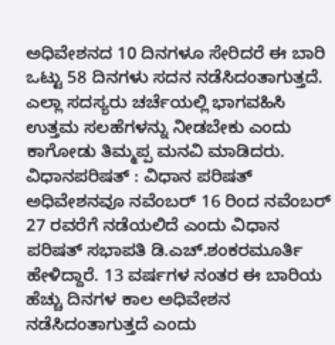ಅಧಿವೇಶನದ 10 ದಿನಗಳೂ ಸೇರಿದರೆ ಈ ಬಾರಿ ಒಟ್ಟು 58 ದಿನಗಳು ಸದನ ನಡೆಸಿದಂತಾಗುತ್ತದೆ. ಎಲ್ಲಾ ಸದಸ್ಯರು ಚರ್ಚೆಯಲ್ಲಿ ಭಾಗವಹಿಸಿ ಉತ್ತಮ ಸಲಹೆಗಳನ್ನು ನೀಡಬೇಕು ಎಂದು ಕಾಗೋಡು ತಿಮ್ಮಪ್ಪ ಮನವಿ ಮಾಡಿದರು.
ವಿಧಾನಪರಿಷತ್ : ವಿಧಾನ ಪರಿಷತ್ ಅಧಿವೇಶನವೂ ನವೆಂಬರ್ 16 ರಿಂದ ನವೆಂಬರ್ 27 ರವರೆಗೆ ನಡೆಯಲಿದೆ ಎಂದು ವಿಧಾನ ಪರಿಷತ್ ಸಭಾಪತಿ ಡಿ.ಎಚ್.ಶಂಕರಮೂರ್ತಿ ಹೇಳಿದ್ದಾರೆ. 13 ವರ್ಷಗಳ ನಂತರ ಈ ಬಾರಿಯ ಹೆಚ್ಚು ದಿನಗಳ ಕಾಲ ಅಧಿವೇಶನ ನಡೆಸಿದಂತಾಗುತ್ತದೆ ಎಂದು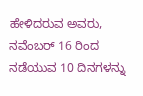ಹೇಳಿದರುವ ಅವರು, ನವೆಂಬರ್ 16 ರಿಂದ ನಡೆಯುವ 10 ದಿನಗಳನ್ನು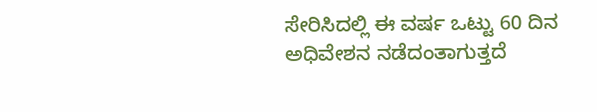ಸೇರಿಸಿದಲ್ಲಿ ಈ ವರ್ಷ ಒಟ್ಟು 60 ದಿನ ಅಧಿವೇಶನ ನಡೆದಂತಾಗುತ್ತದೆ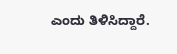ಎಂದು ತಿಳಿಸಿದ್ದಾರೆ.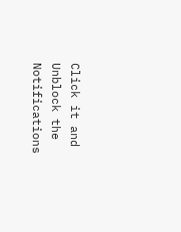Click it and Unblock the Notifications